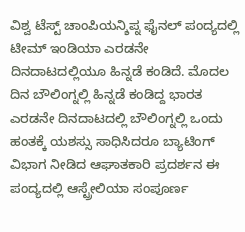ವಿಶ್ವ ಟೆಸ್ಟ್ ಚಾಂಪಿಯನ್ಶಿಪ್ನ ಫೈನಲ್ ಪಂದ್ಯದಲ್ಲಿ ಟೀಮ್ ಇಂಡಿಯಾ ಎರಡನೇ ದಿನದಾಟದಲ್ಲಿಯೂ ಹಿನ್ನಡೆ ಕಂಡಿದೆ. ಮೊದಲ ದಿನ ಬೌಲಿಂಗ್ನಲ್ಲಿ ಹಿನ್ನಡೆ ಕಂಡಿದ್ದ ಭಾರತ ಎರಡನೇ ದಿನದಾಟದಲ್ಲಿ ಬೌಲಿಂಗ್ನಲ್ಲಿ ಒಂದು ಹಂತಕ್ಕೆ ಯಶಸ್ಸು ಸಾಧಿಸಿದರೂ ಬ್ಯಾಟಿಂಗ್ ವಿಭಾಗ ನೀಡಿದ ಆಘಾತಕಾರಿ ಪ್ರದರ್ಶನ ಈ ಪಂದ್ಯದಲ್ಲಿ ಆಸ್ಟ್ರೇಲಿಯಾ ಸಂಪೂರ್ಣ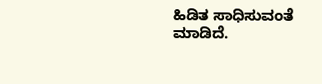ಹಿಡಿತ ಸಾಧಿಸುವಂತೆ ಮಾಡಿದೆ.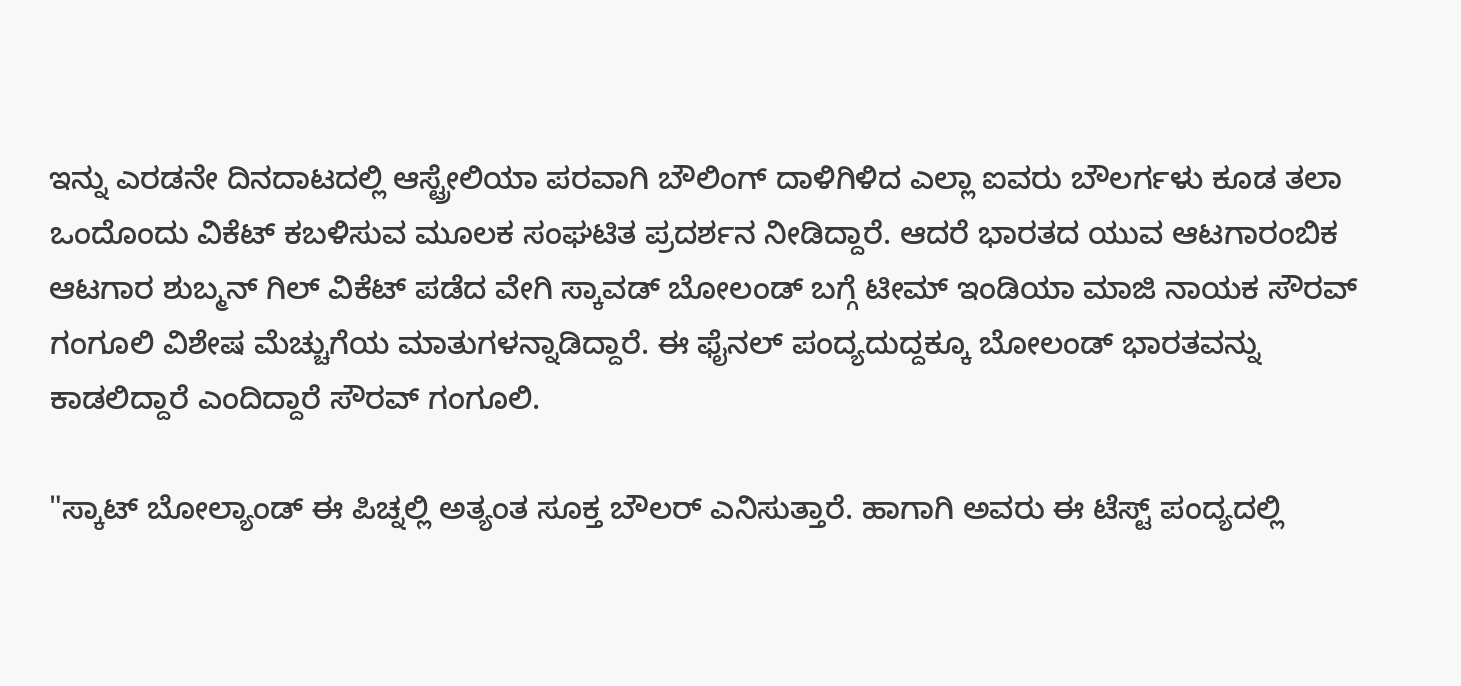ಇನ್ನು ಎರಡನೇ ದಿನದಾಟದಲ್ಲಿ ಆಸ್ಟ್ರೇಲಿಯಾ ಪರವಾಗಿ ಬೌಲಿಂಗ್ ದಾಳಿಗಿಳಿದ ಎಲ್ಲಾ ಐವರು ಬೌಲರ್ಗಳು ಕೂಡ ತಲಾ ಒಂದೊಂದು ವಿಕೆಟ್ ಕಬಳಿಸುವ ಮೂಲಕ ಸಂಘಟಿತ ಪ್ರದರ್ಶನ ನೀಡಿದ್ದಾರೆ. ಆದರೆ ಭಾರತದ ಯುವ ಆಟಗಾರಂಬಿಕ ಆಟಗಾರ ಶುಬ್ಮನ್ ಗಿಲ್ ವಿಕೆಟ್ ಪಡೆದ ವೇಗಿ ಸ್ಕಾವಡ್ ಬೋಲಂಡ್ ಬಗ್ಗೆ ಟೀಮ್ ಇಂಡಿಯಾ ಮಾಜಿ ನಾಯಕ ಸೌರವ್ ಗಂಗೂಲಿ ವಿಶೇಷ ಮೆಚ್ಚುಗೆಯ ಮಾತುಗಳನ್ನಾಡಿದ್ದಾರೆ. ಈ ಫೈನಲ್ ಪಂದ್ಯದುದ್ದಕ್ಕೂ ಬೋಲಂಡ್ ಭಾರತವನ್ನು ಕಾಡಲಿದ್ದಾರೆ ಎಂದಿದ್ದಾರೆ ಸೌರವ್ ಗಂಗೂಲಿ.

"ಸ್ಕಾಟ್ ಬೋಲ್ಯಾಂಡ್ ಈ ಪಿಚ್ನಲ್ಲಿ ಅತ್ಯಂತ ಸೂಕ್ತ ಬೌಲರ್ ಎನಿಸುತ್ತಾರೆ. ಹಾಗಾಗಿ ಅವರು ಈ ಟೆಸ್ಟ್ ಪಂದ್ಯದಲ್ಲಿ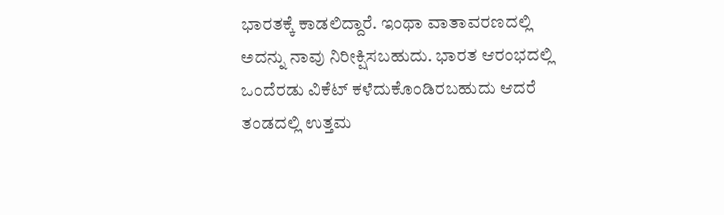ಭಾರತಕ್ಕೆ ಕಾಡಲಿದ್ದಾರೆ. ಇಂಥಾ ವಾತಾವರಣದಲ್ಲಿ ಅದನ್ನು ನಾವು ನಿರೀಕ್ಷಿಸಬಹುದು. ಭಾರತ ಆರಂಭದಲ್ಲಿ ಒಂದೆರಡು ವಿಕೆಟ್ ಕಳೆದುಕೊಂಡಿರಬಹುದು ಆದರೆ ತಂಡದಲ್ಲಿ ಉತ್ತಮ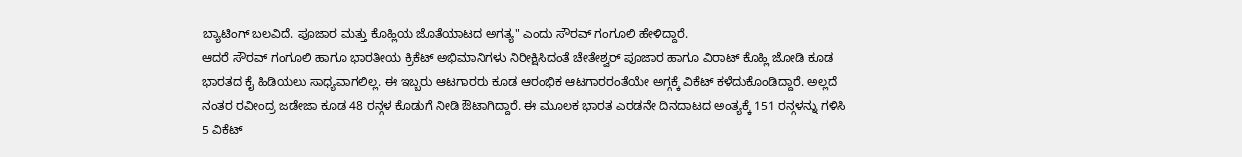ಬ್ಯಾಟಿಂಗ್ ಬಲವಿದೆ. ಪೂಜಾರ ಮತ್ತು ಕೊಹ್ಲಿಯ ಜೊತೆಯಾಟದ ಅಗತ್ಯ" ಎಂದು ಸೌರವ್ ಗಂಗೂಲಿ ಹೇಳಿದ್ದಾರೆ.
ಆದರೆ ಸೌರವ್ ಗಂಗೂಲಿ ಹಾಗೂ ಭಾರತೀಯ ಕ್ರಿಕೆಟ್ ಅಭಿಮಾನಿಗಳು ನಿರೀಕ್ಷಿಸಿದಂತೆ ಚೇತೇಶ್ವರ್ ಪೂಜಾರ ಹಾಗೂ ವಿರಾಟ್ ಕೊಹ್ಲಿ ಜೋಡಿ ಕೂಡ ಭಾರತದ ಕೈ ಹಿಡಿಯಲು ಸಾಧ್ಯವಾಗಲಿಲ್ಲ. ಈ ಇಬ್ಬರು ಆಟಗಾರರು ಕೂಡ ಆರಂಭಿಕ ಆಟಗಾರರಂತೆಯೇ ಅಗ್ಗಕ್ಕೆ ವಿಕೆಟ್ ಕಳೆದುಕೊಂಡಿದ್ದಾರೆ. ಅಲ್ಲದೆ ನಂತರ ರವೀಂದ್ರ ಜಡೇಜಾ ಕೂಡ 48 ರನ್ಗಳ ಕೊಡುಗೆ ನೀಡಿ ಔಟಾಗಿದ್ದಾರೆ. ಈ ಮೂಲಕ ಭಾರತ ಎರಡನೇ ದಿನದಾಟದ ಅಂತ್ಯಕ್ಕೆ 151 ರನ್ಗಳನ್ನು ಗಳಿಸಿ 5 ವಿಕೆಟ್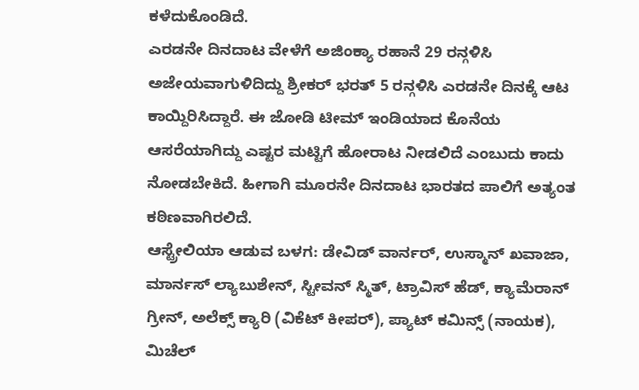ಕಳೆದುಕೊಂಡಿದೆ.
ಎರಡನೇ ದಿನದಾಟ ವೇಳೆಗೆ ಅಜಿಂಕ್ಯಾ ರಹಾನೆ 29 ರನ್ಗಳಿಸಿ ಅಜೇಯವಾಗುಳಿದಿದ್ದು ಶ್ರೀಕರ್ ಭರತ್ 5 ರನ್ಗಳಿಸಿ ಎರಡನೇ ದಿನಕ್ಕೆ ಆಟ ಕಾಯ್ದಿರಿಸಿದ್ದಾರೆ. ಈ ಜೋಡಿ ಟೀಮ್ ಇಂಡಿಯಾದ ಕೊನೆಯ ಆಸರೆಯಾಗಿದ್ದು ಎಷ್ಟರ ಮಟ್ಟಿಗೆ ಹೋರಾಟ ನೀಡಲಿದೆ ಎಂಬುದು ಕಾದು ನೋಡಬೇಕಿದೆ. ಹೀಗಾಗಿ ಮೂರನೇ ದಿನದಾಟ ಭಾರತದ ಪಾಲಿಗೆ ಅತ್ಯಂತ ಕಠಿಣವಾಗಿರಲಿದೆ.
ಆಸ್ಟ್ರೇಲಿಯಾ ಆಡುವ ಬಳಗ: ಡೇವಿಡ್ ವಾರ್ನರ್, ಉಸ್ಮಾನ್ ಖವಾಜಾ, ಮಾರ್ನಸ್ ಲ್ಯಾಬುಶೇನ್, ಸ್ಟೀವನ್ ಸ್ಮಿತ್, ಟ್ರಾವಿಸ್ ಹೆಡ್, ಕ್ಯಾಮೆರಾನ್ ಗ್ರೀನ್, ಅಲೆಕ್ಸ್ ಕ್ಯಾರಿ (ವಿಕೆಟ್ ಕೀಪರ್), ಪ್ಯಾಟ್ ಕಮಿನ್ಸ್ (ನಾಯಕ), ಮಿಚೆಲ್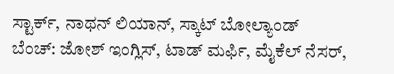ಸ್ಟಾರ್ಕ್, ನಾಥನ್ ಲಿಯಾನ್, ಸ್ಕಾಟ್ ಬೋಲ್ಯಾಂಡ್
ಬೆಂಚ್: ಜೋಶ್ ಇಂಗ್ಲಿಸ್, ಟಾಡ್ ಮರ್ಫಿ, ಮೈಕೆಲ್ ನೆಸರ್,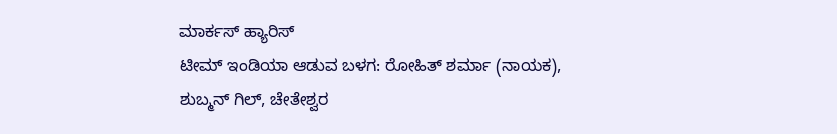ಮಾರ್ಕಸ್ ಹ್ಯಾರಿಸ್
ಟೀಮ್ ಇಂಡಿಯಾ ಆಡುವ ಬಳಗ: ರೋಹಿತ್ ಶರ್ಮಾ (ನಾಯಕ), ಶುಬ್ಮನ್ ಗಿಲ್, ಚೇತೇಶ್ವರ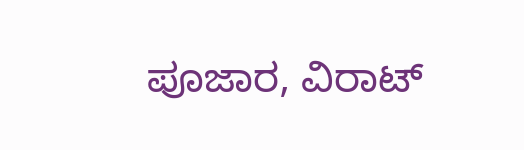ಪೂಜಾರ, ವಿರಾಟ್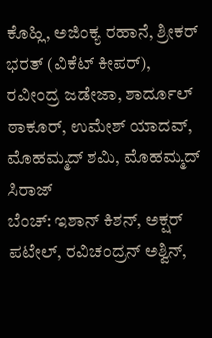ಕೊಹ್ಲಿ, ಅಜಿಂಕ್ಯ ರಹಾನೆ, ಶ್ರೀಕರ್ ಭರತ್ (ವಿಕೆಟ್ ಕೀಪರ್), ರವೀಂದ್ರ ಜಡೇಜಾ, ಶಾರ್ದೂಲ್ ಠಾಕೂರ್, ಉಮೇಶ್ ಯಾದವ್, ಮೊಹಮ್ಮದ್ ಶಮಿ, ಮೊಹಮ್ಮದ್ ಸಿರಾಜ್
ಬೆಂಚ್: ಇಶಾನ್ ಕಿಶನ್, ಅಕ್ಷರ್ ಪಟೇಲ್, ರವಿಚಂದ್ರನ್ ಅಶ್ವಿನ್,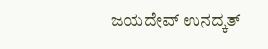ಜಯದೇವ್ ಉನದ್ಕತ್